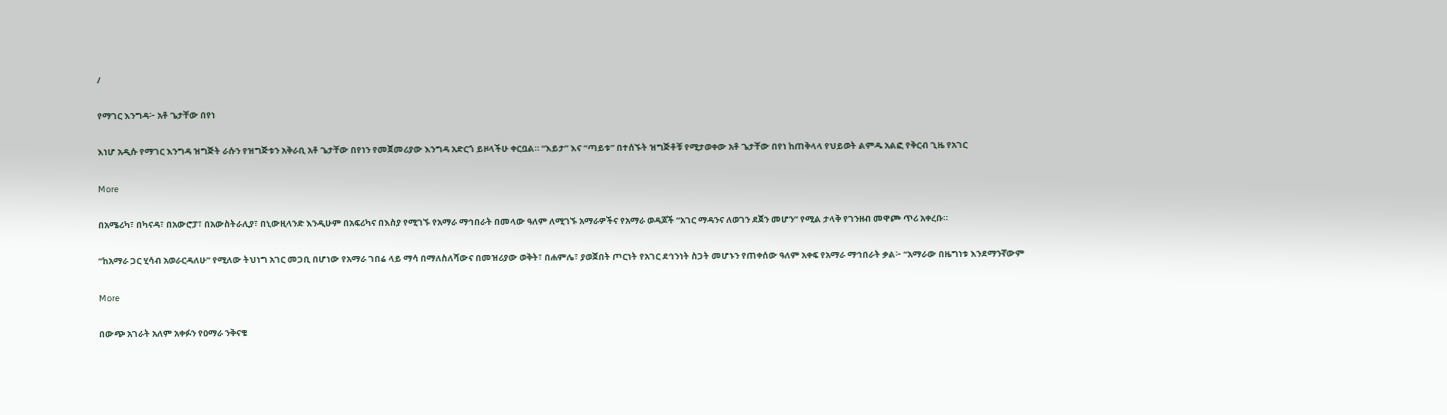/

የማገር እንግዳ፦ አቶ ጌታቸው በየነ

እነሆ አዲሱ የማገር እንግዳ ዝግጅት ራሱን የዝግጅቱን አቅራቢ አቶ ጌታቸው በየነን የመጀመሪያው እንግዳ አድርጎ ይዞላችሁ ቀርቧል። “እይታ” እና “ጣይቱ” በተሰኙት ዝግጅቶቹ የሚታወቀው አቶ ጌታቸው በየነ ከጠቅላላ የህይወት ልምዱ አልፎ የቅርብ ጊዜ የአገር

More

በአሜሪካ፣ በካናዳ፣ በአውሮፓ፣ በአውስትራሊያ፣ በኒውዚላንድ እንዲሁም በአፍሪካና በእስያ የሚገኙ የአማራ ማኅበራት በመላው ዓለም ለሚገኙ አማራዎችና የአማራ ወዳጆች “አገር ማዳንና ለወገን ደጀን መሆን” የሚል ታላቅ የገንዘብ መዋጮ ጥሪ አቀረቡ።

“ከአማራ ጋር ሂሳብ አወራርዳለሁ” የሚለው ትህነግ አገር መጋቢ በሆነው የአማራ ገበሬ ላይ ማሳ በማለስለሻውና በመዝሪያው ወቅት፣ በሐምሌ፣ ያወጀበት ጦርነት የአገር ደኅንነት ስጋት መሆኑን የጠቀሰው ዓለም አቀፍ የአማራ ማኅበራት ቃል፦ “አማራው በዜግነቱ እንደማንኛውም

More

በውጭ አገራት አለም አቀፉን የዐማራ ንቅናቄ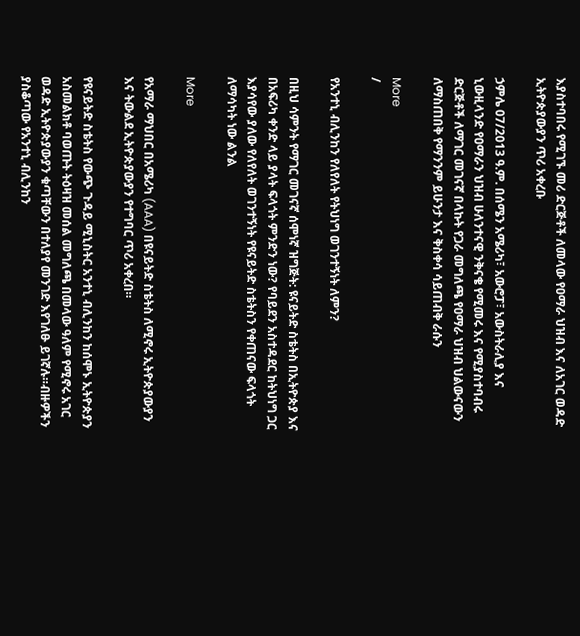እያስተባበሩ የሚገኙ መሪ ድርጅቶች ለመላው የዐማራ ህዝብ እና ለአገር ወዳድ ኢትዮጵያውያን ጥሪ አቀረቡ

ኃምሌ 07/2013 ዓ.ም. በሰሜን አሜሪካ፣ አውሮፓ፣ አውስትራሊያ እና ኒውዚላንድ የዐማራን ህዝብ ሁለንተናዊ ንቅናቄ የሚመሩ እና የሚያስተባብሩ ድርጅቶች ለማገር መገናኛ በላኩት የጋራ መግለጫ የዐማራ ህዝብ ህልውናውን ለማስጠበቅ የማንንም ይሁንታ እና ቅስቀሳ ሳይጠብቅ ራሱን

More
/

የአንተኒ ብሊንከን የለየለት የትህነግ ወገንተኝነት ለምን?

በዚህ ሳምንት የማገር መገናኛ ሰሞነኛ ዝግጅት: ዩናይትድ ስቴትስ በኢትዮጵያ እና በአፍሪካ ቀንድ ላይ ያላት ፍላጎት ምንድን ነው? የባይደን አስተዳደር ከትህነግ ጋር እያሳየው ያለው የለየለት ወገንተኝነት የዩናይትድ ስቴትስን የቀጠናው ፍላጎት ለማሳካት ነው ልንል

More

የአማራ ማህበር በአሜሪካ (AAA) በዩናይትድ ስቴትስ ለሚኖሩ ኢትዮጵያውያን እና ትውልደ ኢትዮጵያውያን የተግባር ጥሪ አቀረበ።

የዩናይትድ ስቴትስ የውጭ ጉዳይ ሚኒስትር አንተኒ ብሊንከን ከሰሞኑ ኢትዮጵያን አስመልክቶ ባወጡት ትዕዛዝ መሰል መግለጫ በመላው ዓለም የሚኖሩ አገር ወዳድ ኢትዮጵያውያን ቁጣቸውን በተለያየ መንገድ እየገለፁ ይገኛሉ።ብዙዎችን ያስቆጣው የአንተኒ ብሊንከን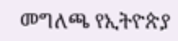መግለጫ የኢትዮጵያ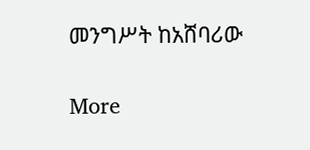መንግሥት ከአሸባሪው

More